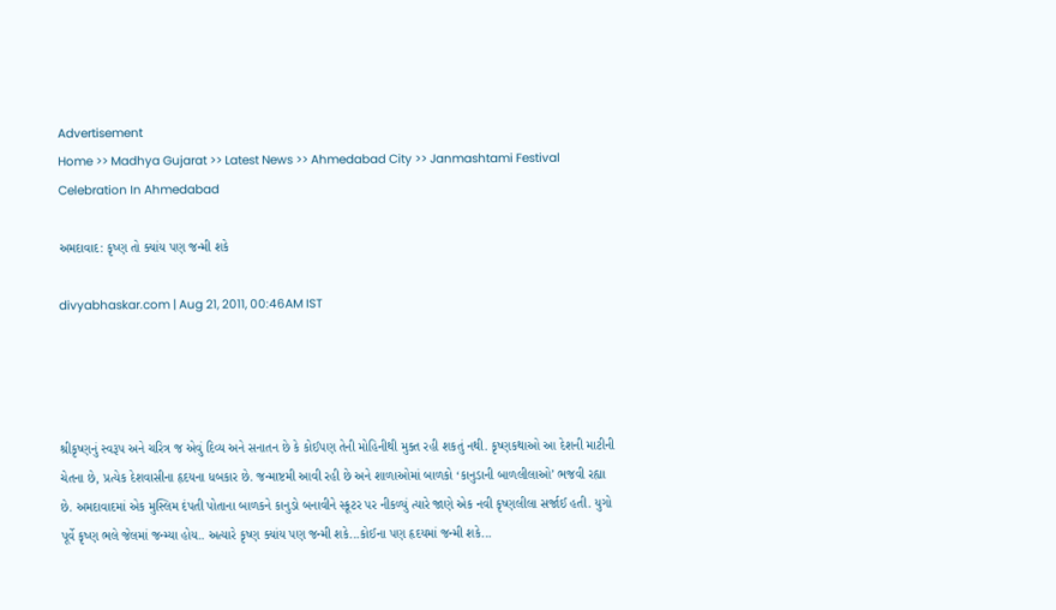Advertisement
Home >> Madhya Gujarat >> Latest News >> Ahmedabad City >> Janmashtami Festival Celebration In Ahmedabad

અમદાવાદ: કૃષ્ણ તો ક્યાંય પણ જન્મી શકે

divyabhaskar.com | Aug 21, 2011, 00:46AM IST




શ્રીકૃષ્ણનું સ્વરૂપ અને ચરિત્ર જ એવું દિવ્ય અને સનાતન છે કે કોઈપણ તેની મોહિનીથી મુક્ત રહી શકતું નથી. કૃષ્ણકથાઓ આ દેશની માટીની ચેતના છે, પ્રત્યેક દેશવાસીના હૃદયના ધબકાર છે. જન્માષ્ટમી આવી રહી છે અને શાળાઓમાં બાળકો ‘કાનુડાની બાળલીલાઓ’ ભજવી રહ્યા છે. અમદાવાદમાં એક મુસ્લિમ દંપતી પોતાના બાળકને કાનુડો બનાવીને સ્કૂટર પર નીકળ્યું ત્યારે જાણે એક નવી કૃષ્ણલીલા સર્જાઈ હતી. યુગો પૂર્વે કૃષ્ણ ભલે જેલમાં જન્મ્યા હોય.. અત્યારે કૃષ્ણ ક્યાંય પણ જન્મી શકે...કોઈના પણ હૃદયમાં જન્મી શકે...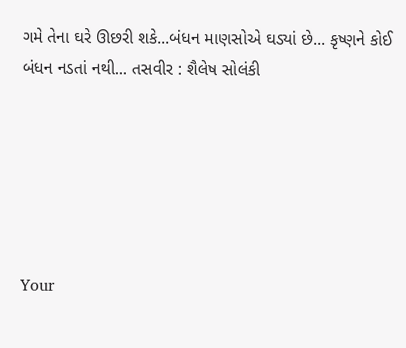ગમે તેના ઘરે ઊછરી શકે...બંધન માણસોએ ઘડ્યાં છે... કૃષ્ણને કોઈ બંધન નડતાં નથી... તસવીર : શૈલેષ સોલંકી






Your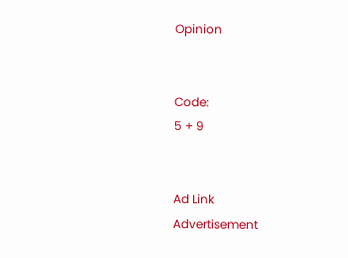Opinion


Code:
5 + 9


Ad Link
Advertisement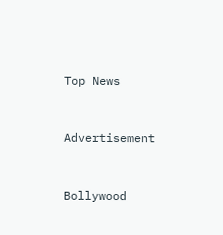Top News


Advertisement


Bollywood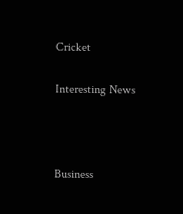Cricket

Interesting News



Business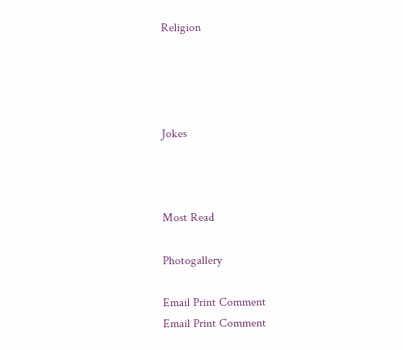Religion




Jokes



Most Read

Photogallery

Email Print Comment
Email Print Comment